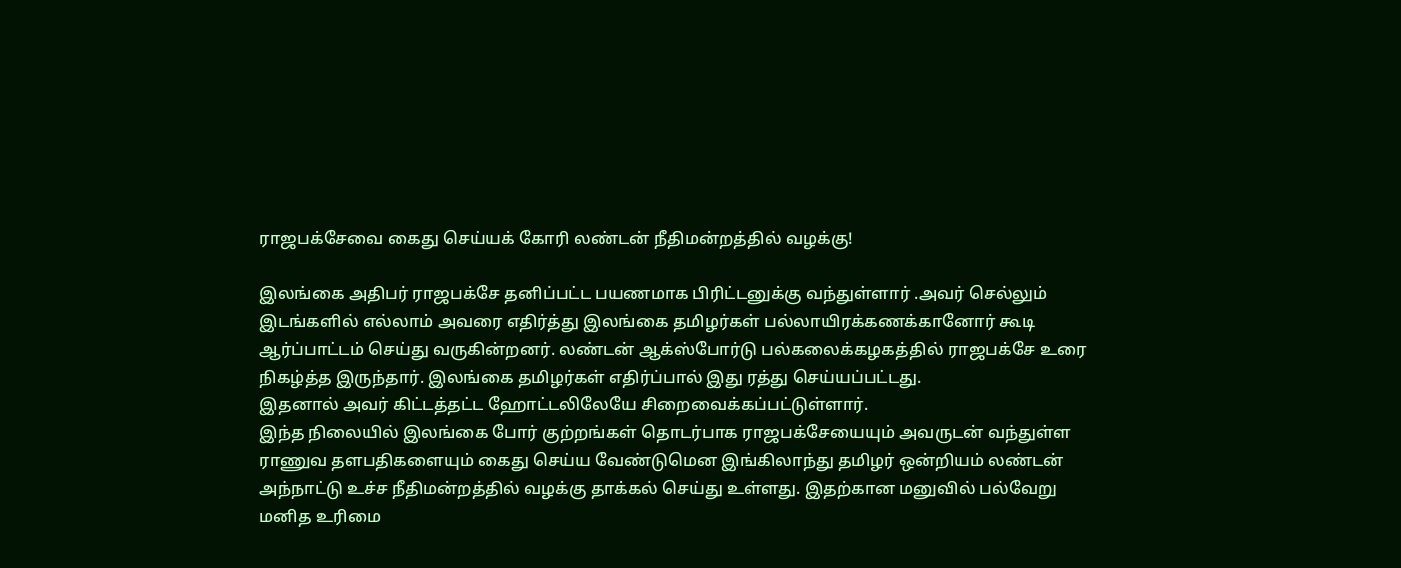ராஜபக்சேவை கைது செய்யக் கோரி லண்டன் நீதிமன்றத்தில் வழக்கு!

இலங்கை அதிபர் ராஜபக்சே தனிப்பட்ட பயணமாக பிரிட்டனுக்கு வந்துள்ளார் .அவர் செல்லும் இடங்களில் எல்லாம் அவரை எதிர்த்து இலங்கை தமிழர்கள் பல்லாயிரக்கணக்கானோர் கூடி ஆர்ப்பாட்டம் செய்து வருகின்றனர். லண்டன் ஆக்ஸ்போர்டு பல்கலைக்கழகத்தில் ராஜபக்சே உரை நிகழ்த்த இருந்தார். இலங்கை தமிழர்கள் எதிர்ப்பால் இது ரத்து செய்யப்பட்டது.
இதனால் அவர் கிட்டத்தட்ட ஹோட்டலிலேயே சிறைவைக்கப்பட்டுள்ளார்.
இந்த நிலையில் இலங்கை போர் குற்றங்கள் தொடர்பாக ராஜபக்சேயையும் அவருடன் வந்துள்ள ராணுவ தளபதிகளையும் கைது செய்ய வேண்டுமென இங்கிலாந்து தமிழர் ஒன்றியம் லண்டன் அந்நாட்டு உச்ச நீதிமன்றத்தில் வழக்கு தாக்கல் செய்து உள்ளது. இதற்கான மனுவில் பல்வேறு மனித உரிமை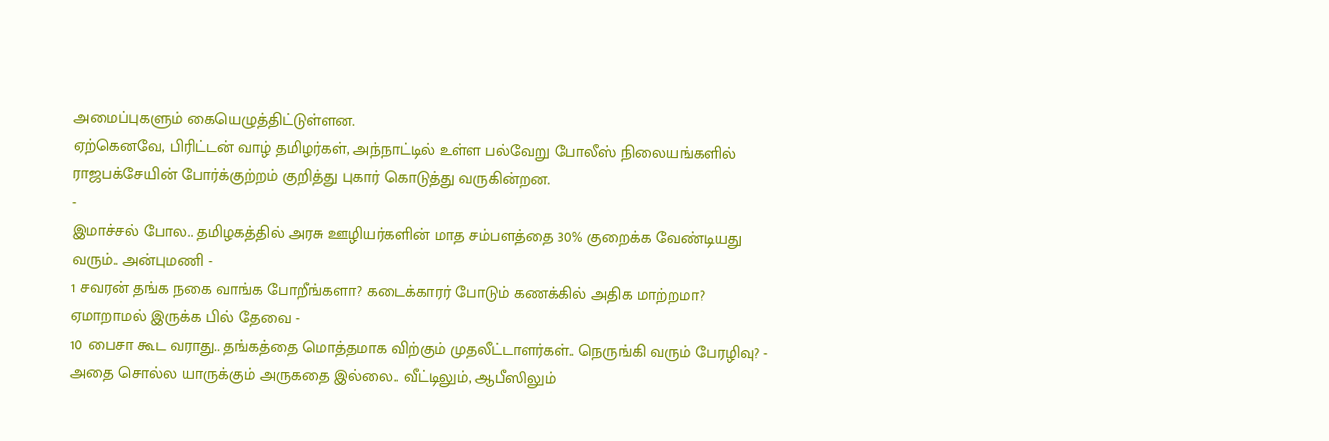அமைப்புகளும் கையெழுத்திட்டுள்ளன.
ஏற்கெனவே, பிரிட்டன் வாழ் தமிழர்கள், அந்நாட்டில் உள்ள பல்வேறு போலீஸ் நிலையங்களில் ராஜபக்சேயின் போர்க்குற்றம் குறித்து புகார் கொடுத்து வருகின்றன.
-
இமாச்சல் போல.. தமிழகத்தில் அரசு ஊழியர்களின் மாத சம்பளத்தை 30% குறைக்க வேண்டியது வரும்.. அன்புமணி -
1 சவரன் தங்க நகை வாங்க போறீங்களா? கடைக்காரர் போடும் கணக்கில் அதிக மாற்றமா? ஏமாறாமல் இருக்க பில் தேவை -
10 பைசா கூட வராது.. தங்கத்தை மொத்தமாக விற்கும் முதலீட்டாளர்கள்.. நெருங்கி வரும் பேரழிவு? -
அதை சொல்ல யாருக்கும் அருகதை இல்லை.. வீட்டிலும், ஆபீஸிலும்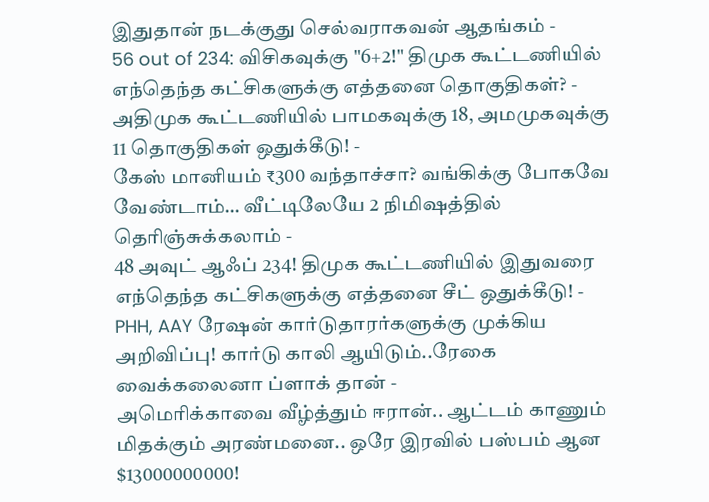இதுதான் நடக்குது செல்வராகவன் ஆதங்கம் -
56 out of 234: விசிகவுக்கு "6+2!" திமுக கூட்டணியில் எந்தெந்த கட்சிகளுக்கு எத்தனை தொகுதிகள்? -
அதிமுக கூட்டணியில் பாமகவுக்கு 18, அமமுகவுக்கு 11 தொகுதிகள் ஒதுக்கீடு! -
கேஸ் மானியம் ₹300 வந்தாச்சா? வங்கிக்கு போகவே வேண்டாம்… வீட்டிலேயே 2 நிமிஷத்தில் தெரிஞ்சுக்கலாம் -
48 அவுட் ஆஃப் 234! திமுக கூட்டணியில் இதுவரை எந்தெந்த கட்சிகளுக்கு எத்தனை சீட் ஒதுக்கீடு! -
PHH, AAY ரேஷன் கார்டுதாரர்களுக்கு முக்கிய அறிவிப்பு! கார்டு காலி ஆயிடும்..ரேகை வைக்கலைனா ப்ளாக் தான் -
அமெரிக்காவை வீழ்த்தும் ஈரான்.. ஆட்டம் காணும் மிதக்கும் அரண்மனை.. ஒரே இரவில் பஸ்பம் ஆன $13000000000!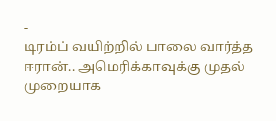-
டிரம்ப் வயிற்றில் பாலை வார்த்த ஈரான்.. அமெரிக்காவுக்கு முதல் முறையாக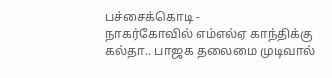பச்சைக்கொடி -
நாகர்கோவில் எம்எல்ஏ காந்திக்கு கல்தா.. பாஜக தலைமை முடிவால்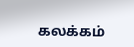கலக்கம்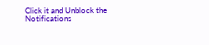Click it and Unblock the Notifications